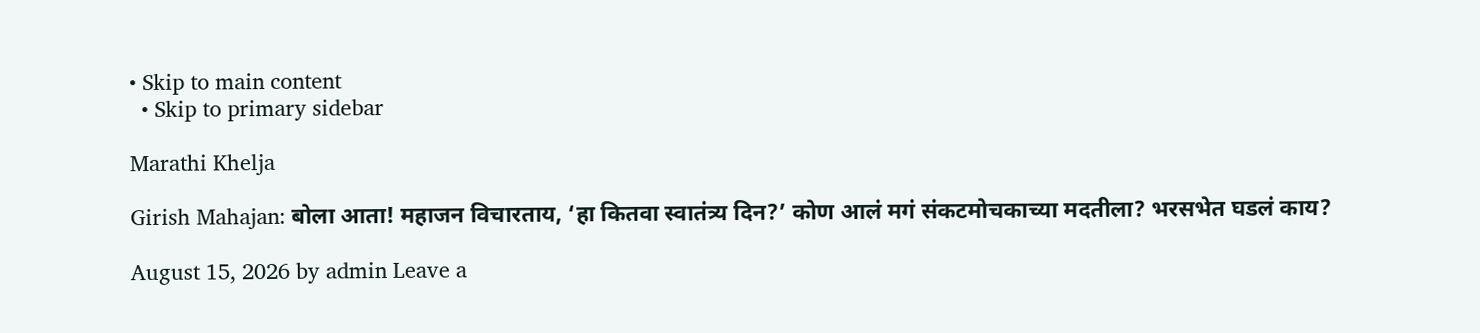• Skip to main content
  • Skip to primary sidebar

Marathi Khelja

Girish Mahajan: बोला आता! महाजन विचारताय, ‘हा कितवा स्वातंत्र्य दिन?’ कोण आलं मगं संकटमोचकाच्या मदतीला? भरसभेत घडलं काय?

August 15, 2026 by admin Leave a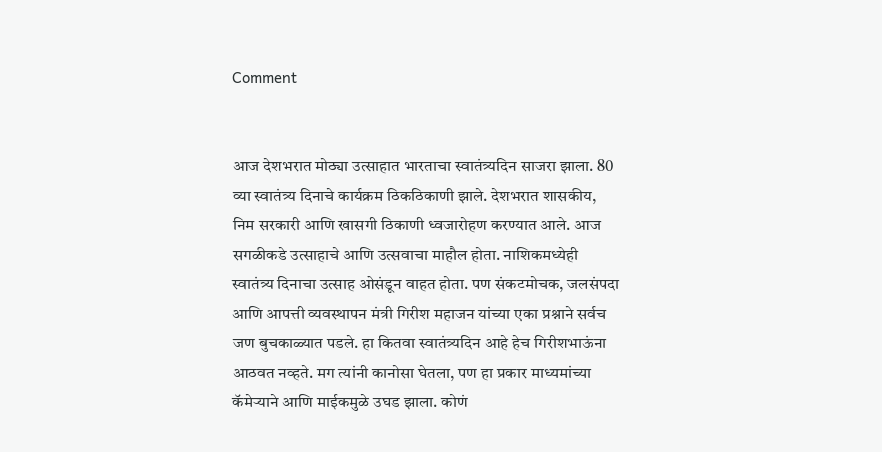Comment


आज देशभरात मोठ्या उत्साहात भारताचा स्वातंत्र्यदिन साजरा झाला. 80 व्या स्वातंत्र्य दिनाचे कार्यक्रम ठिकठिकाणी झाले. देशभरात शासकीय, निम सरकारी आणि खासगी ठिकाणी ध्वजारोहण करण्यात आले. आज सगळीकडे उत्साहाचे आणि उत्सवाचा माहौल होता. नाशिकमध्येही स्वातंत्र्य दिनाचा उत्साह ओसंडून वाहत होता. पण संकटमोचक, जलसंपदा आणि आपत्ती व्यवस्थापन मंत्री गिरीश महाजन यांच्या एका प्रश्नाने सर्वच जण बुचकाळ्यात पडले. हा कितवा स्वातंत्र्यदिन आहे हेच गिरीशभाऊंना आठवत नव्हते. मग त्यांनी कानोसा घेतला, पण हा प्रकार माध्यमांच्या कॅमेऱ्याने आणि माईकमुळे उघड झाला. कोणं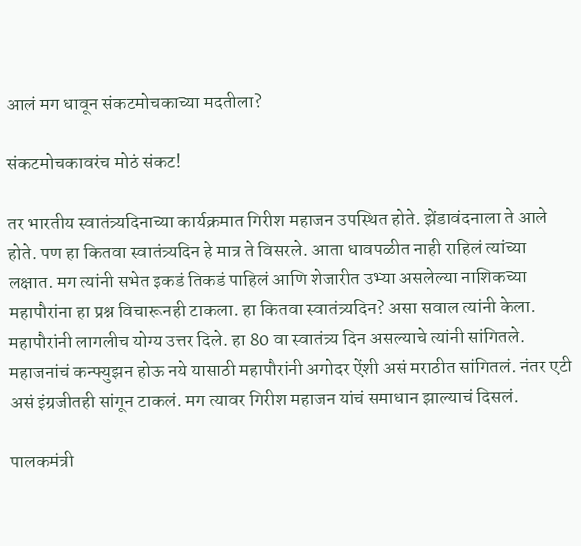आलं मग धावून संकटमोचकाच्या मदतीला?

संकटमोचकावरंच मोठं संकट!

तर भारतीय स्वातंत्र्यदिनाच्या कार्यक्रमात गिरीश महाजन उपस्थित होते. झेंडावंदनाला ते आले होते. पण हा कितवा स्वातंत्र्यदिन हे मात्र ते विसरले. आता धावपळीत नाही राहिलं त्यांच्या लक्षात. मग त्यांनी सभेत इकडं तिकडं पाहिलं आणि शेजारीत उभ्या असलेल्या नाशिकच्या महापौरांना हा प्रश्न विचारूनही टाकला. हा कितवा स्वातंत्र्यदिन? असा सवाल त्यांनी केला. महापौरांनी लागलीच योग्य उत्तर दिले. हा 80 वा स्वातंत्र्य दिन असल्याचे त्यांनी सांगितले. महाजनांचं कन्फ्युझन होऊ नये यासाठी महापौरांनी अगोदर ऐंशी असं मराठीत सांगितलं. नंतर एटी असं इंग्रजीतही सांगून टाकलं. मग त्यावर गिरीश महाजन यांचं समाधान झाल्याचं दिसलं.

पालकमंत्री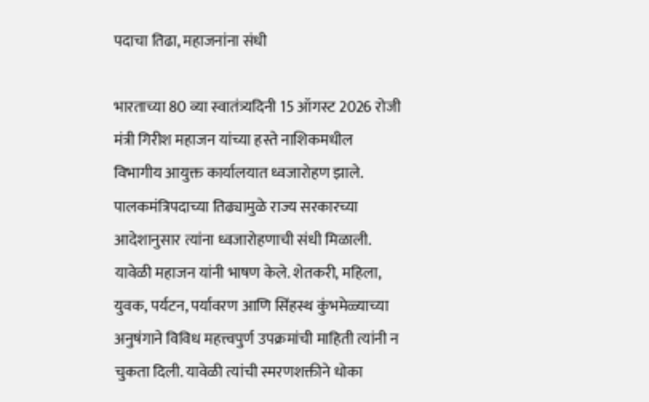पदाचा तिढा, महाजनांना संधी

भारताच्या 80 व्या स्वातंत्र्यदिनी 15 ऑगस्ट 2026 रोजी मंत्री गिरीश महाजन यांच्या हस्ते नाशिकमधील विभागीय आयुक्त कार्यालयात ध्वजारोहण झाले. पालकमंत्रिपदाच्या तिढ्यामुळे राज्य सरकारच्या आदेशानुसार त्यांना ध्वजारोहणाची संधी मिळाली. यावेळी महाजन यांनी भाषण केले. शेतकरी, महिला, युवक, पर्यटन, पर्यावरण आणि सिंहस्थ कुंभमेळ्याच्या अनुषंगाने विविध महत्त्वपुर्ण उपक्रमांची माहिती त्यांनी न चुकता दिली. यावेळी त्यांची स्मरणशक्तीने धोका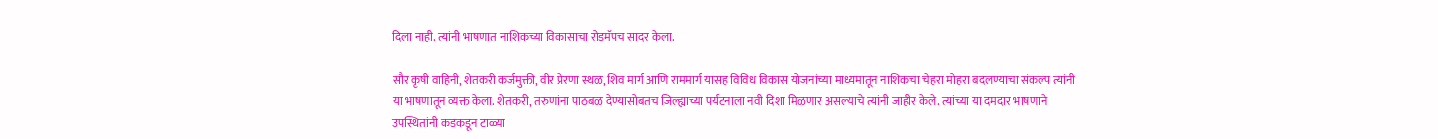दिला नाही. त्यांनी भाषणात नाशिकच्या विकासाचा रोडमॅपच सादर केला.

सौर कृषी वाहिनी, शेतकरी कर्जमुक्ती, वीर प्रेरणा स्थळ, शिव मार्ग आणि राममार्ग यासह विविध विकास योजनांच्या माध्यमातून नाशिकचा चेहरा मोहरा बदलण्याचा संकल्प त्यांनी या भाषणातून व्यक्त केला. शेतकरी, तरुणांना पाठबळ देण्यासोबतच जिल्ह्याच्या पर्यटनाला नवी दिशा मिळणार असल्याचे त्यांनी जाहीर केले. त्यांच्या या दमदार भाषणाने उपस्थितांनी कडकडून टाळ्या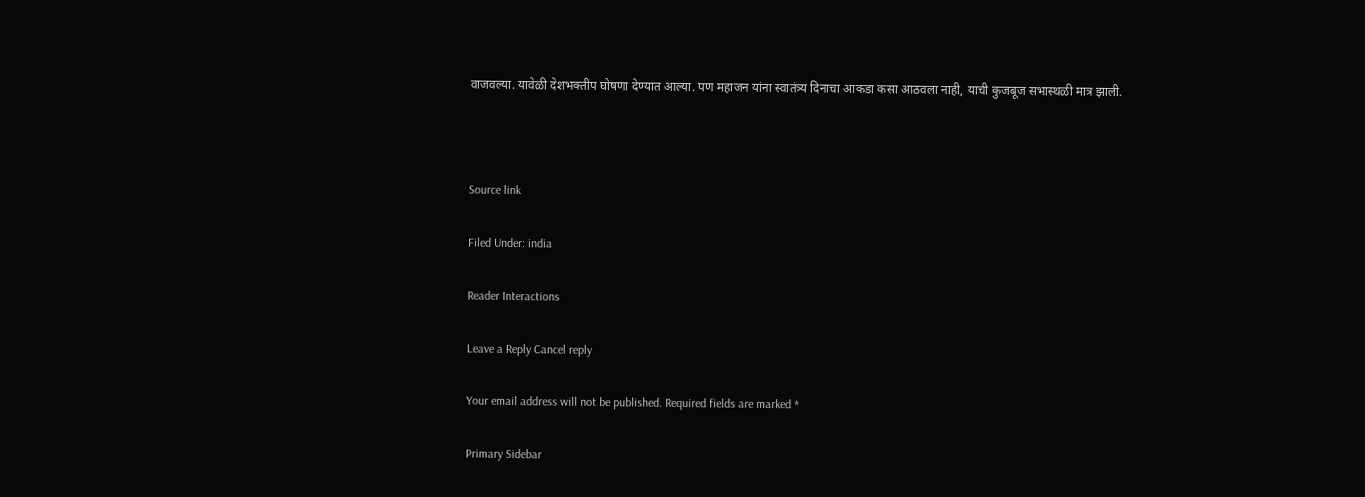वाजवल्या. यावेळी देशभक्तीप घोषणा देण्यात आल्या. पण महाजन यांना स्वातंत्र्य दिनाचा आकडा कसा आठवला नाही, याची कुजबूज सभास्थळी मात्र झाली.



Source link

Filed Under: india

Reader Interactions

Leave a Reply Cancel reply

Your email address will not be published. Required fields are marked *

Primary Sidebar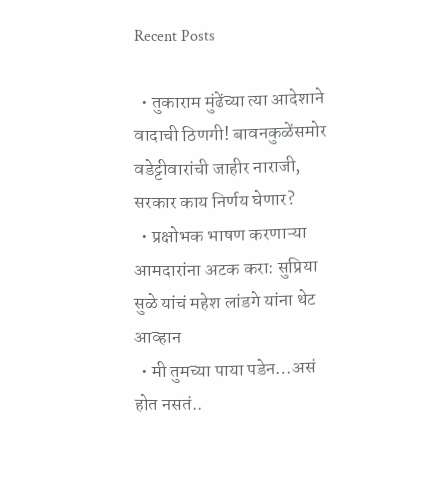Recent Posts

  • तुकाराम मुंढेंच्या त्या आदेशाने वादाची ठिणगी! बावनकुळेंसमोर वडेट्टीवारांची जाहीर नाराजी, सरकार काय निर्णय घेणार?
  • प्रक्षोभक भाषण करणाऱ्या आमदारांना अटक करा: सुप्रिया सुळे यांचं महेश लांडगे यांना थेट आव्हान
  • मी तुमच्या पाया पडेन…असं होत नसतं..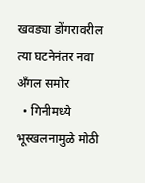खवड्या डोंगरावरील त्या घटनेनंतर नवा अँगल समोर
  • गिनीमध्ये भूस्खलनामुळे मोठी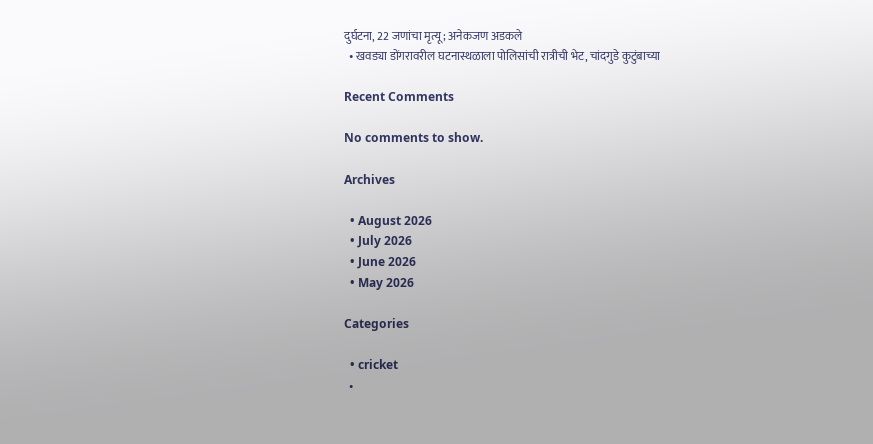दुर्घटना, 22 जणांचा मृत्यू; अनेकजण अडकले
  • खवड्या डोंगरावरील घटनास्थळाला पोलिसांची रात्रीची भेट, चांदगुडे कुटुंबाच्या

Recent Comments

No comments to show.

Archives

  • August 2026
  • July 2026
  • June 2026
  • May 2026

Categories

  • cricket
  •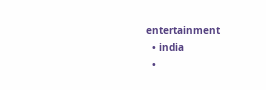entertainment
  • india
  •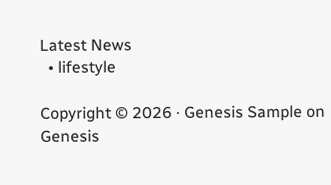Latest News
  • lifestyle

Copyright © 2026 · Genesis Sample on Genesis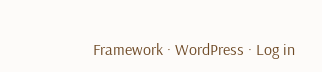Framework · WordPress · Log in